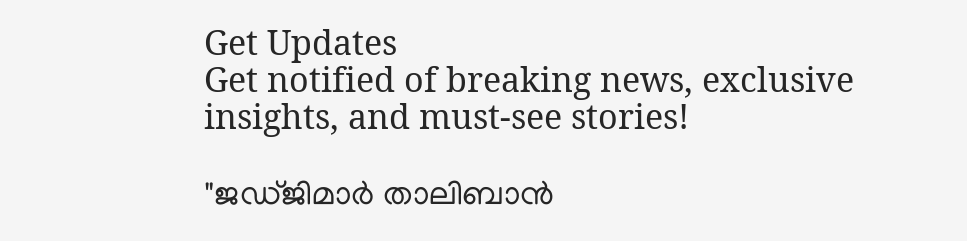Get Updates
Get notified of breaking news, exclusive insights, and must-see stories!

"ജഡ്ജിമാര്‍ താലിബാന്‍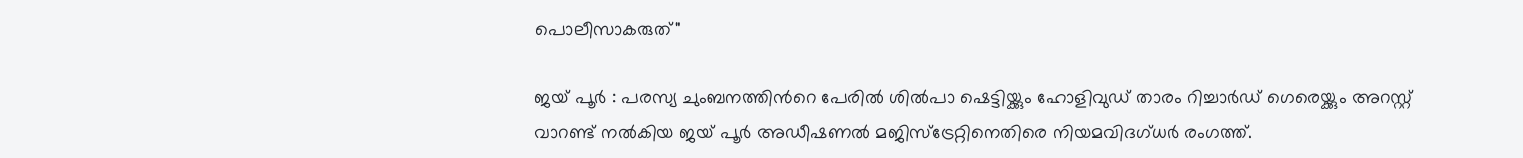പൊലീസാകരുത്"

ജയ് പൂര്‍ : പരസ്യ ചുംബനത്തിന്‍റെ പേരില്‍ ശില്‍പാ ഷെട്ടിയ്ക്കും ഹോളിവുഡ് താരം റിച്ചാര്‍ഡ് ഗെരെയ്ക്കും അറസ്റ്റ് വാറണ്ട് നല്‍കിയ ജയ് പൂര്‍ അഡീഷണല്‍ മജിസ്ട്രേറ്റിനെതിരെ നിയമവിദഗ്ധര്‍ രംഗത്ത്.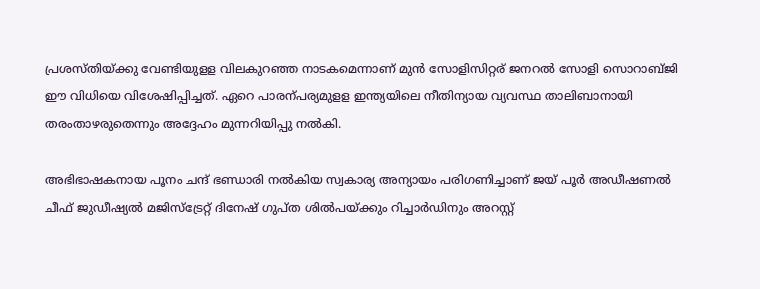പ്രശസ്തിയ്ക്കു വേണ്ടിയുളള വിലകുറഞ്ഞ നാടകമെന്നാണ് മുന്‍ സോളിസിറ്റര് ജനറല്‍ സോളി സൊറാബ്ജി ഈ വിധിയെ വിശേഷിപ്പിച്ചത്. ഏറെ പാരന്പര്യമുളള ഇന്ത്യയിലെ നീതിന്യായ വ്യവസ്ഥ താലിബാനായി തരംതാഴരുതെന്നും അദ്ദേഹം മുന്നറിയിപ്പു നല്‍കി.

അഭിഭാഷകനായ പൂനം ചന്ദ് ഭണ്ഡാരി നല്‍കിയ സ്വകാര്യ അന്യായം പരിഗണിച്ചാണ് ജയ് പൂര്‍ അഡീഷണല്‍ ചീഫ് ജുഡീഷ്യല്‍ മജിസ്ട്രേറ്റ് ദിനേഷ് ഗുപ്ത ശില്‍പയ്ക്കും റിച്ചാര്‍ഡിനും അറസ്റ്റ്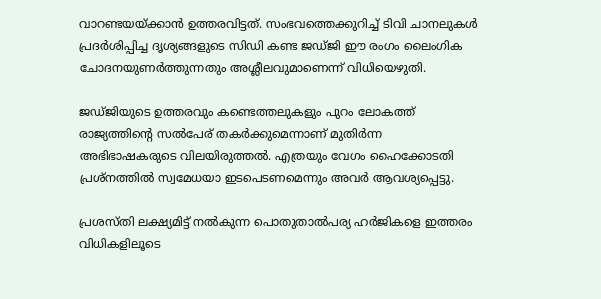വാറണ്ടയയ്ക്കാന്‍ ഉത്തരവിട്ടത്. സംഭവത്തെക്കുറിച്ച് ടിവി ചാനലുകള്‍ പ്രദര്‍ശിപ്പിച്ച ദൃശ്യങ്ങളുടെ സിഡി കണ്ട ജഡ്ജി ഈ രംഗം ലൈംഗിക ചോദനയുണര്‍ത്തുന്നതും അശ്ലീലവുമാണെന്ന് വിധിയെഴുതി.

ജഡ്ജിയുടെ ഉത്തരവും കണ്ടെത്തലുകളും പുറം ലോകത്ത് രാജ്യത്തിന്‍റെ സല്‍പേര് തകര്‍ക്കുമെന്നാണ് മുതിര്‍ന്ന അഭിഭാഷകരുടെ വിലയിരുത്തല്‍. എത്രയും വേഗം ഹൈക്കോടതി പ്രശ്നത്തില്‍ സ്വമേധയാ ഇടപെടണമെന്നും അവര്‍ ആവശ്യപ്പെട്ടു.

പ്രശസ്തി ലക്ഷ്യമിട്ട് നല്‍കുന്ന പൊതുതാല്‍പര്യ ഹര്‍ജികളെ ഇത്തരം വിധികളിലൂടെ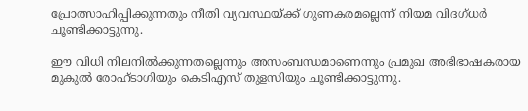പ്രോത്സാഹിപ്പിക്കുന്നതും നീതി വ്യവസ്ഥയ്ക്ക് ഗുണകരമല്ലെന്ന് നിയമ വിദഗ്ധര്‍ ചൂണ്ടിക്കാട്ടുന്നു.

ഈ വിധി നിലനില്‍ക്കുന്നതല്ലെന്നും അസംബന്ധമാണെന്നും പ്രമുഖ അഭിഭാഷകരായ മുകുല്‍ രോഹ്ടാഗിയും കെടിഎസ് തുളസിയും ചൂണ്ടിക്കാട്ടുന്നു.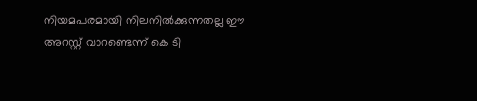നിയമപരമായി നിലനില്‍ക്കുന്നതല്ല ഈ അറസ്റ്റ് വാറണ്ടെന്ന് കെ ടി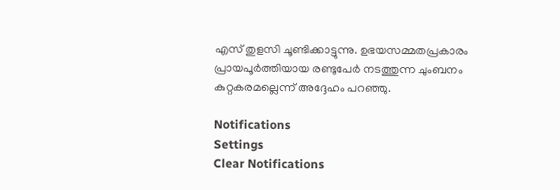എസ് തുളസി ചൂണ്ടിക്കാട്ടുന്നു. ഉഭയസമ്മതപ്രകാരം പ്രായപൂര്‍ത്തിയായ രണ്ടുപേര്‍ നടത്തുന്ന ചുംബനം കുറ്റകരമല്ലെന്ന് അദ്ദേഹം പറഞ്ഞു.

Notifications
Settings
Clear Notifications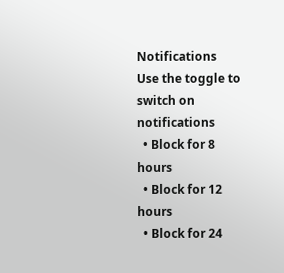Notifications
Use the toggle to switch on notifications
  • Block for 8 hours
  • Block for 12 hours
  • Block for 24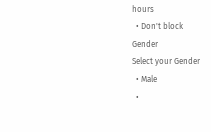hours
  • Don't block
Gender
Select your Gender
  • Male
  •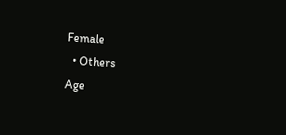Female
  • Others
Age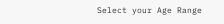Select your Age Range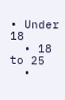• Under 18
  • 18 to 25
  •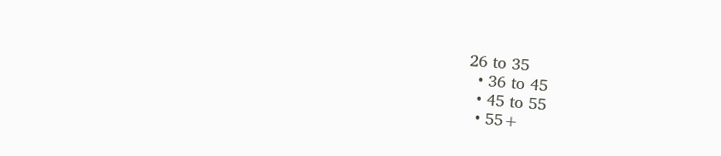26 to 35
  • 36 to 45
  • 45 to 55
  • 55+